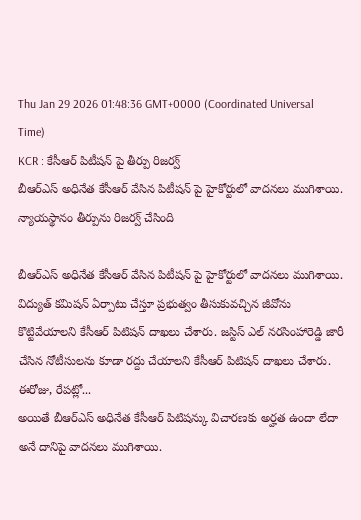Thu Jan 29 2026 01:48:36 GMT+0000 (Coordinated Universal Time)
KCR : కేసీఆర్ పిటీషన్ పై తీర్పు రిజర్వ్
బీఆర్ఎస్ అధినేత కేసీఆర్ వేసిన పిటీషన్ పై హైకోర్టులో వాదనలు ముగిశాయి. న్యాయస్థానం తీర్పును రిజర్వ్ చేసింది

బీఆర్ఎస్ అధినేత కేసీఆర్ వేసిన పిటీషన్ పై హైకోర్టులో వాదనలు ముగిశాయి. విద్యుత్ కమిషన్ ఏర్పాటు చేస్తూ ప్రభుత్వం తీసుకువచ్చిన జీవోను కొట్టివేయాలని కేసీఆర్ పిటిషన్ దాఖలు చేశారు. జస్టిస్ ఎల్ నరసింహారెడ్డి జారీ చేసిన నోటీసులను కూడా రద్దు చేయాలని కేసీఆర్ పిటిషన్ దాఖలు చేశారు.
ఈరోజు, రేపట్లో...
అయితే బీఆర్ఎస్ అధినేత కేసీఆర్ పిటిషన్కు విచారణకు అర్హత ఉందా లేదా అనే దానిపై వాదనలు ముగిశాయి.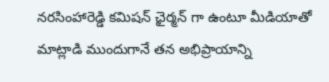నరసింహారెడ్డి కమిషన్ ఛైర్మన్ గా ఉంటూ మీడియాతో మాట్లాడి ముందుగానే తన అభిప్రాయాన్ని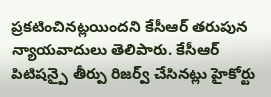ప్రకటించినట్లయిందని కేసీఆర్ తరుపున న్యాయవాదులు తెలిపారు. కేసీఆర్ పిటిషన్పై తీర్పు రిజర్వ్ చేసినట్లు హైకోర్టు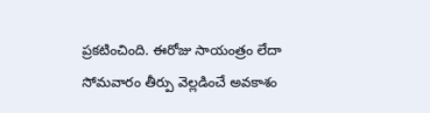ప్రకటించింది. ఈరోజు సాయంత్రం లేదా సోమవారం తీర్పు వెల్లడించే అవకాశం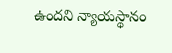ఉందని న్యాయస్థానం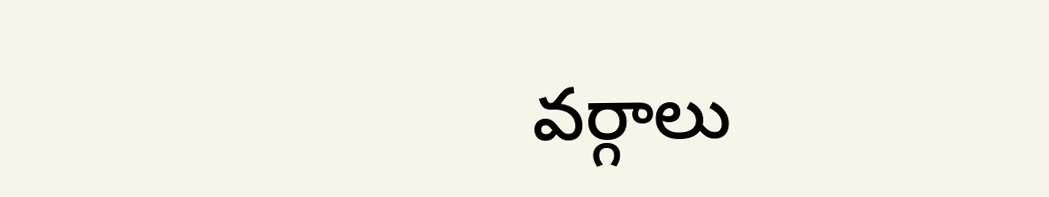వర్గాలు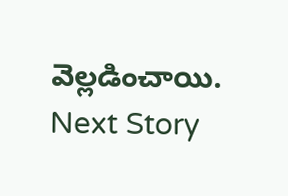వెల్లడించాయి.
Next Story